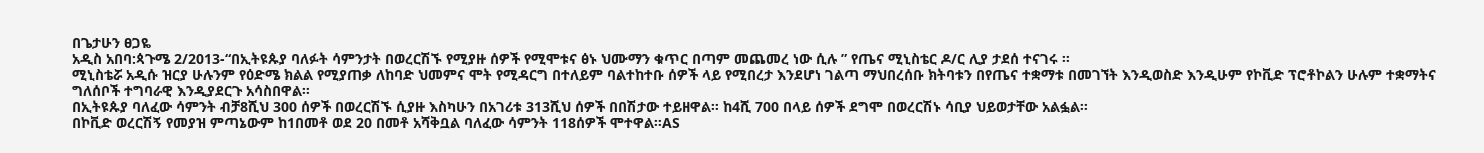በጌታሁን ፀጋዬ
አዲስ አበባ:ጳጉሜ 2/2013-“በኢትዩጱያ ባለፉት ሳምንታት በወረርሽኙ የሚያዙ ሰዎች የሚሞቱና ፅኑ ህሙማን ቁጥር በጣም መጨመረ ነው ሲሉ ” የጤና ሚኒስቴር ዶ/ር ሊያ ታደሰ ተናገሩ ፡፡
ሚኒስቴሯ አዲሱ ዝርያ ሁሉንም የዕድሜ ክልል የሚያጠቃ ለከባድ ህመምና ሞት የሚዳርግ በተለይም ባልተከተቡ ሰዎች ላይ የሚበረታ እንደሆነ ገልጣ ማህበረሰቡ ክትባቱን በየጤና ተቋማቱ በመገኘት እንዲወስድ እንዲሁም የኮቪድ ፕሮቶኮልን ሁሉም ተቋማትና ግለሰቦች ተግባራዊ እንዲያደርጉ አሳስበዋል፡፡
በኢትዩጱያ ባለፈው ሳምንት ብቻ8ሺህ 300 ሰዎች በወረርሽኙ ሲያዙ እስካሁን በአገሪቱ 313ሺህ ሰዎች በበሽታው ተይዘዋል፡፡ ከ4ሺ 700 በላይ ሰዎች ደግሞ በወረርሽኑ ሳቢያ ህይወታቸው አልፏል፡፡
በኮቪድ ወረርሽኝ የመያዝ ምጣኔውም ከ1በመቶ ወደ 20 በመቶ አሻቅቧል ባለፈው ሳምንት 118ሰዎች ሞተዋል፡፡AS